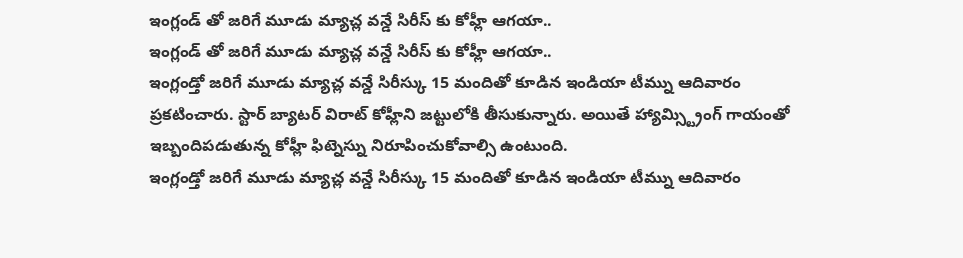ఇంగ్లండ్ తో జరిగే మూడు మ్యాచ్ల వన్డే సిరీస్ కు కోహ్లీ ఆగయా..
ఇంగ్లండ్ తో జరిగే మూడు మ్యాచ్ల వన్డే సిరీస్ కు కోహ్లీ ఆగయా..
ఇంగ్లండ్తో జరిగే మూడు మ్యాచ్ల వన్డే సిరీస్కు 15 మందితో కూడిన ఇండియా టీమ్ను ఆదివారం ప్రకటించారు. స్టార్ బ్యాటర్ విరాట్ కోహ్లీని జట్టులోకి తీసుకున్నారు. అయితే హ్యామ్స్ట్రింగ్ గాయంతో ఇబ్బందిపడుతున్న కోహ్లీ ఫిట్నెస్ను నిరూపించుకోవాల్సి ఉంటుంది.
ఇంగ్లండ్తో జరిగే మూడు మ్యాచ్ల వన్డే సిరీస్కు 15 మందితో కూడిన ఇండియా టీమ్ను ఆదివారం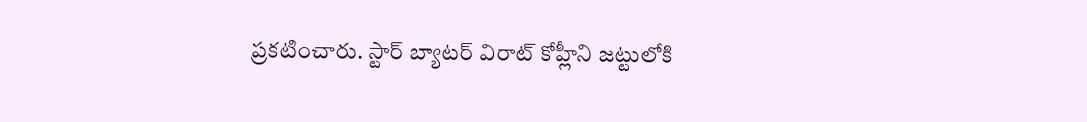ప్రకటించారు. స్టార్ బ్యాటర్ విరాట్ కోహ్లీని జట్టులోకి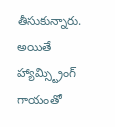తీసుకున్నారు. అయితే హ్యామ్స్ట్రింగ్ గాయంతో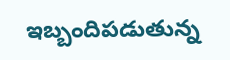ఇబ్బందిపడుతున్న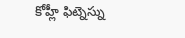కోహ్లీ ఫిట్నెస్ను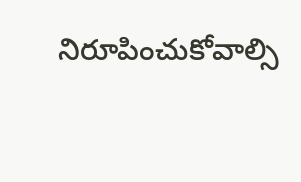నిరూపించుకోవాల్సి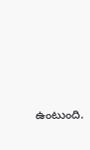ఉంటుంది.